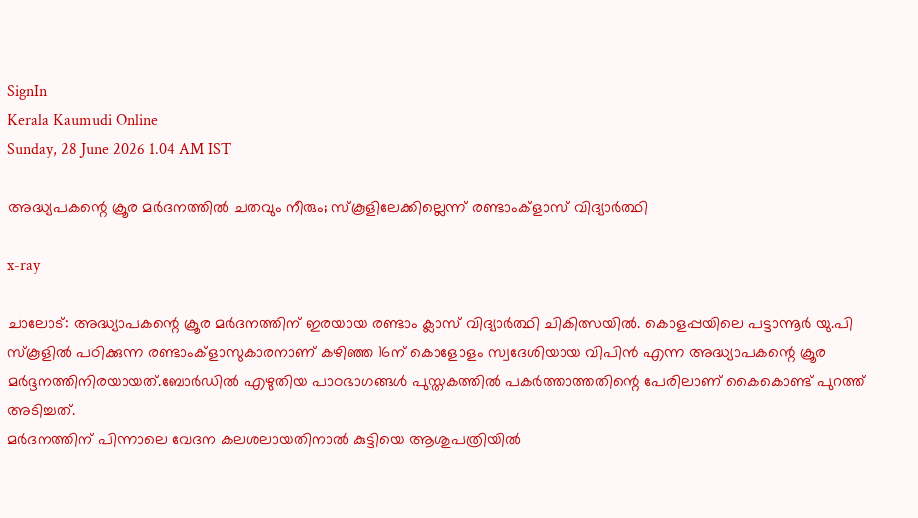SignIn
Kerala Kaumudi Online
Sunday, 28 June 2026 1.04 AM IST

അദ്ധ്യപകന്റെ ക്രൂര മർദനത്തിൽ ചതവും നീരും; സ്കൂളിലേക്കില്ലെന്ന് രണ്ടാംക്ളാസ് വിദ്യാർത്ഥി

x-ray

ചാലോട്: അദ്ധ്യാപകന്റെ ക്രൂര മർദനത്തിന് ഇരയായ രണ്ടാം ക്ലാസ് വിദ്യാർത്ഥി ചികിത്സയിൽ. കൊളപ്പയിലെ പട്ടാന്നൂർ യു.പി സ്‌കൂളിൽ പഠിക്കുന്ന രണ്ടാംക്ളാസുകാരനാണ് കഴിഞ്ഞ 16ന് കൊളോളം സ്വദേശിയായ വിപിൻ എന്ന അദ്ധ്യാപകന്റെ ക്രൂര മർദ്ദനത്തിനിരയായത്.ബോർഡിൽ എഴുതിയ പാഠഭാഗങ്ങൾ പുസ്തകത്തിൽ പകർത്താത്തതിന്റെ പേരിലാണ് കൈകൊണ്ട് പുറത്ത് അടിച്ചത്.
മർദനത്തിന് പിന്നാലെ വേദന കലശലായതിനാൽ കുട്ടിയെ ആശുപത്രിയിൽ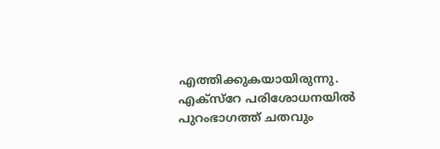എത്തിക്കുകയായിരുന്നു. എക്സ്‌റേ പരിശോധനയിൽ പുറംഭാഗത്ത് ചതവും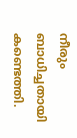നീരും ബാധിച്ചതായി കണ്ടെത്തി.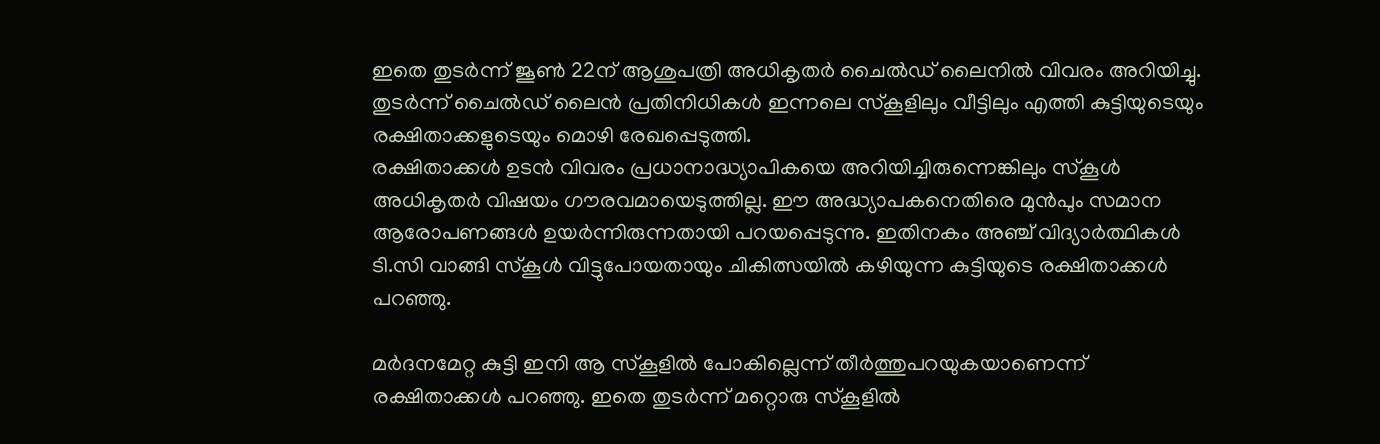ഇതെ തുടർന്ന് ജൂൺ 22ന് ആശുപത്രി അധികൃതർ ചൈൽഡ് ലൈനിൽ വിവരം അറിയിച്ചു. തുടർന്ന് ചൈൽഡ് ലൈൻ പ്രതിനിധികൾ ഇന്നലെ സ്‌കൂളിലും വീട്ടിലും എത്തി കുട്ടിയുടെയും രക്ഷിതാക്കളുടെയും മൊഴി രേഖപ്പെടുത്തി.
രക്ഷിതാക്കൾ ഉടൻ വിവരം പ്രധാനാദ്ധ്യാപികയെ അറിയിച്ചിരുന്നെങ്കിലും സ്‌കൂൾ അധികൃതർ വിഷയം ഗൗരവമായെടുത്തില്ല. ഈ അദ്ധ്യാപകനെതിരെ മുൻപും സമാന ആരോപണങ്ങൾ ഉയർന്നിരുന്നതായി പറയപ്പെടുന്നു. ഇതിനകം അഞ്ച് വിദ്യാർത്ഥികൾ ടി.സി വാങ്ങി സ്‌കൂൾ വിട്ടുപോയതായും ചികിത്സയിൽ കഴിയുന്ന കുട്ടിയുടെ രക്ഷിതാക്കൾ പറഞ്ഞു.

മർദനമേറ്റ കുട്ടി ഇനി ആ സ്‌കൂളിൽ പോകില്ലെന്ന് തീർത്തുപറയുകയാണെന്ന് രക്ഷിതാക്കൾ പറഞ്ഞു. ഇതെ തുടർന്ന് മറ്റൊരു സ്‌കൂളിൽ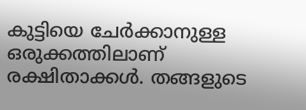കുട്ടിയെ ചേർക്കാനുള്ള ഒരുക്കത്തിലാണ് രക്ഷിതാക്കൾ. തങ്ങളുടെ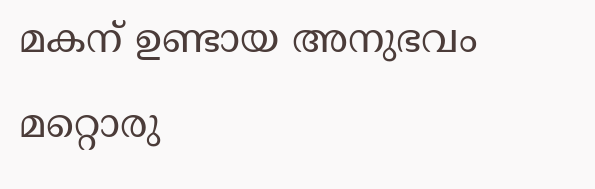മകന് ഉണ്ടായ അനുഭവം മറ്റൊരു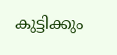കുട്ടിക്കും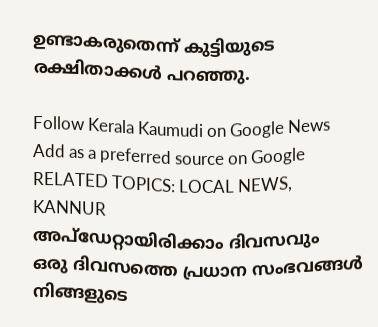ഉണ്ടാകരുതെന്ന് കുട്ടിയുടെ രക്ഷിതാക്കൾ പറഞ്ഞു.

Follow Kerala Kaumudi on Google News Add as a preferred source on Google
RELATED TOPICS: LOCAL NEWS, KANNUR
അപ്ഡേറ്റായിരിക്കാം ദിവസവും
ഒരു ദിവസത്തെ പ്രധാന സംഭവങ്ങൾ നിങ്ങളുടെ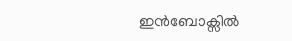ഇൻബോക്സിൽ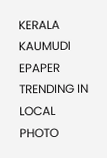KERALA KAUMUDI EPAPER
TRENDING IN LOCAL
PHOTO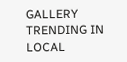GALLERY
TRENDING IN LOCAL